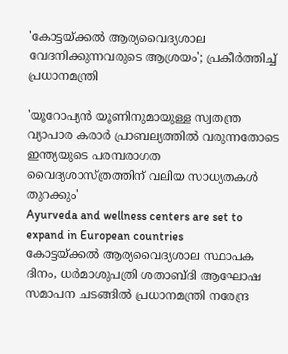'കോട്ടയ്ക്കല്‍ ആര്യവൈദ്യശാല വേദനിക്കുന്നവരുടെ ആശ്രയം'; പ്രകീര്‍ത്തിച്ച് പ്രധാനമന്ത്രി

'യൂറോപ്യന്‍ യൂണിനുമായുള്ള സ്വതന്ത്ര വ്യാപാര കരാര്‍ പ്രാബല്യത്തില്‍ വരുന്നതോടെ ഇന്ത്യയുടെ പരമ്പരാഗത വൈദ്യശാസ്ത്രത്തിന് വലിയ സാധ്യതകള്‍ തുറക്കും'
Ayurveda and wellness centers are set to expand in European countries
കോ‌ട്ടയ്ക്കൽ ആര്യവൈദ്യശാല സ്ഥാപക ദിനം, ധർമാശുപത്രി ശതാബ്ദി ആഘോഷ സമാപന ചടങ്ങിൽ പ്രധാനമന്ത്രി നരേന്ദ്ര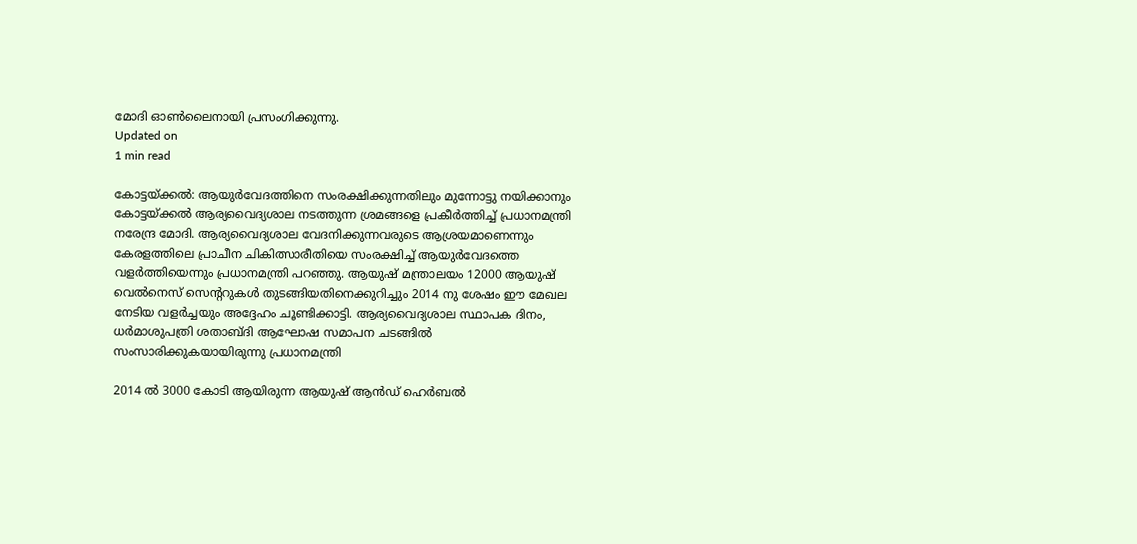മോദി ഓൺലൈനായി പ്രസംഗിക്കുന്നു.
Updated on
1 min read

കോട്ടയ്ക്കല്‍: ആയുര്‍വേദത്തിനെ സംരക്ഷിക്കുന്നതിലും മുന്നോട്ടു നയിക്കാനും കോട്ടയ്ക്കല്‍ ആര്യവൈദ്യശാല നടത്തുന്ന ശ്രമങ്ങളെ പ്രകീര്‍ത്തിച്ച് പ്രധാനമന്ത്രി നരേന്ദ്ര മോദി. ആര്യവൈദ്യശാല വേദനിക്കുന്നവരുടെ ആശ്രയമാണെന്നും കേരളത്തിലെ പ്രാചീന ചികിത്സാരീതിയെ സംരക്ഷിച്ച് ആയുര്‍വേദത്തെ വളര്‍ത്തിയെന്നും പ്രധാനമന്ത്രി പറഞ്ഞു. ആയുഷ് മന്ത്രാലയം 12000 ആയുഷ് വെല്‍നെസ് സെന്ററുകള്‍ തുടങ്ങിയതിനെക്കുറിച്ചും 2014 നു ശേഷം ഈ മേഖല നേടിയ വളര്‍ച്ചയും അദ്ദേഹം ചൂണ്ടിക്കാട്ടി. ആര്യവൈദ്യശാല സ്ഥാപക ദിനം, ധര്‍മാശുപത്രി ശതാബ്ദി ആഘോഷ സമാപന ചടങ്ങില്‍ സംസാരിക്കുകയായിരുന്നു പ്രധാനമന്ത്രി

2014 ല്‍ 3000 കോടി ആയിരുന്ന ആയുഷ് ആന്‍ഡ് ഹെര്‍ബല്‍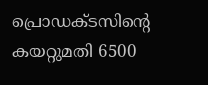പ്രൊഡക്ടസിന്റെ കയറ്റുമതി 6500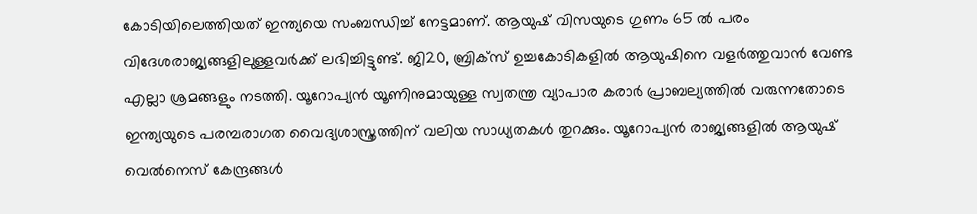കോടിയിലെത്തിയത് ഇന്ത്യയെ സംബന്ധിച്ച് നേട്ടമാണ്. ആയുഷ് വിസയുടെ ഗുണം 65 ല്‍ പരം വിദേശരാജ്യങ്ങളിലുള്ളവര്‍ക്ക് ലഭിച്ചിട്ടുണ്ട്. ജി20, ബ്രിക്‌സ് ഉച്ചകോടികളില്‍ ആയുഷിനെ വളര്‍ത്തുവാന്‍ വേണ്ട എല്ലാ ശ്രമങ്ങളും നടത്തി. യൂറോപ്യന്‍ യൂണിനുമായുള്ള സ്വതന്ത്ര വ്യാപാര കരാര്‍ പ്രാബല്യത്തില്‍ വരുന്നതോടെ ഇന്ത്യയുടെ പരമ്പരാഗത വൈദ്യശാസ്ത്രത്തിന് വലിയ സാധ്യതകള്‍ തുറക്കും. യൂറോപ്യന്‍ രാജ്യങ്ങളില്‍ ആയുഷ് വെല്‍നെസ് കേന്ദ്രങ്ങള്‍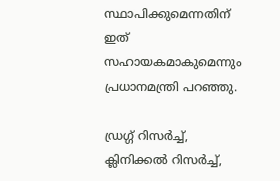സ്ഥാപിക്കുമെന്നതിന് ഇത് സഹായകമാകുമെന്നും പ്രധാനമന്ത്രി പറഞ്ഞു.

ഡ്രഗ്ഗ് റിസര്‍ച്ച്, ക്ലിനിക്കല്‍ റിസര്‍ച്ച്,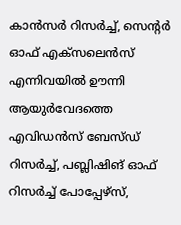കാന്‍സര്‍ റിസര്‍ച്ച്, സെന്റര്‍ ഓഫ് എക്‌സലെന്‍സ് എന്നിവയില്‍ ഊന്നി ആയുര്‍വേദത്തെ എവിഡന്‍സ് ബേസ്ഡ് റിസര്‍ച്ച്, പബ്ലിഷിങ് ഓഫ് റിസര്‍ച്ച് പോപ്പേഴ്‌സ്,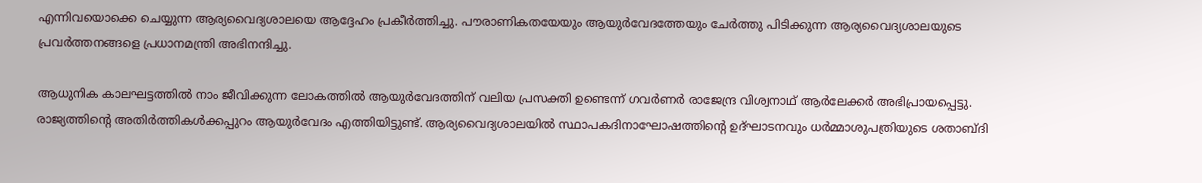എന്നിവയൊക്കെ ചെയ്യുന്ന ആര്യവൈദ്യശാലയെ ആദ്ദേഹം പ്രകീര്‍ത്തിച്ചു. പൗരാണികതയേയും ആയുര്‍വേദത്തേയും ചേര്‍ത്തു പിടിക്കുന്ന ആര്യവൈദ്യശാലയുടെ പ്രവര്‍ത്തനങ്ങളെ പ്രധാനമന്ത്രി അഭിനന്ദിച്ചു.

ആധുനിക കാലഘട്ടത്തില്‍ നാം ജീവിക്കുന്ന ലോകത്തില്‍ ആയുര്‍വേദത്തിന് വലിയ പ്രസക്തി ഉണ്ടെന്ന് ഗവര്‍ണര്‍ രാജേന്ദ്ര വിശ്വനാഥ് ആര്‍ലേക്കര്‍ അഭിപ്രായപ്പെട്ടു. രാജ്യത്തിന്റെ അതിര്‍ത്തികള്‍ക്കപ്പുറം ആയുര്‍വേദം എത്തിയിട്ടുണ്ട്. ആര്യവൈദ്യശാലയില്‍ സ്ഥാപകദിനാഘോഷത്തിന്റെ ഉദ്ഘാടനവും ധര്‍മ്മാശുപത്രിയുടെ ശതാബ്ദി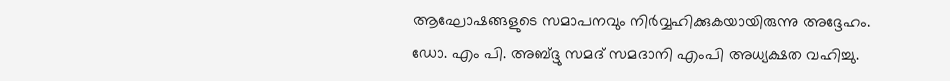ആഘോഷങ്ങളുടെ സമാപനവും നിര്‍വ്വഹിക്കുകയായിരുന്നു അദ്ദേഹം. ഡോ. എം പി. അബ്ദ്ദു സമദ് സമദാനി എംപി അധ്യക്ഷത വഹിച്ചു.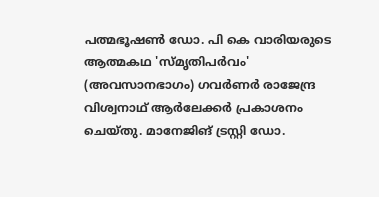പത്മഭൂഷണ്‍ ഡോ. പി കെ വാരിയരുടെ ആത്മകഥ 'സ്മൃതിപര്‍വം' (അവസാനഭാഗം) ഗവര്‍ണര്‍ രാജേന്ദ്ര വിശ്വനാഥ് ആര്‍ലേക്കര്‍ പ്രകാശനം ചെയ്തു. മാനേജിങ് ട്രസ്റ്റി ഡോ.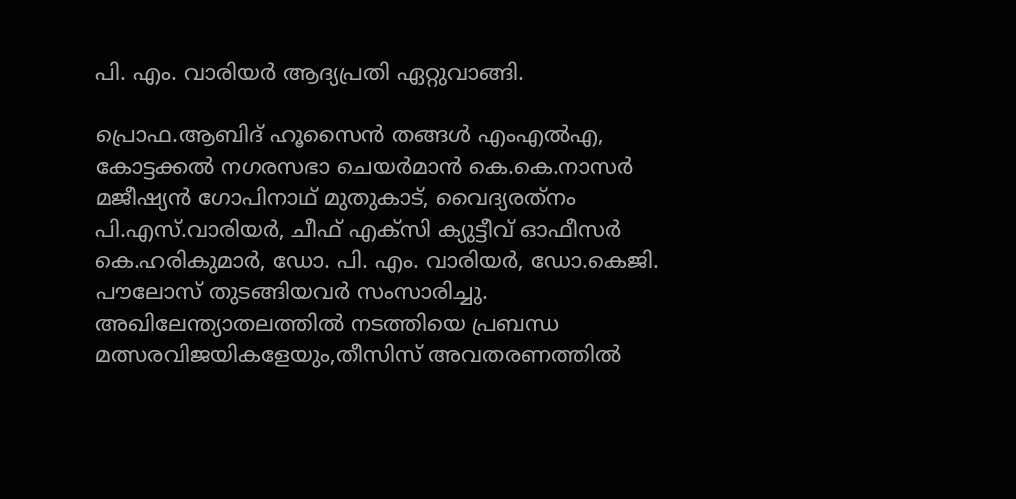പി. എം. വാരിയര്‍ ആദ്യപ്രതി ഏറ്റുവാങ്ങി.

പ്രൊഫ.ആബിദ് ഹൂസൈന്‍ തങ്ങള്‍ എംഎല്‍എ, കോട്ടക്കല്‍ നഗരസഭാ ചെയര്‍മാന്‍ കെ.കെ.നാസര്‍ മജീഷ്യന്‍ ഗോപിനാഥ് മുതുകാട്, വൈദ്യരത്‌നം പി.എസ്.വാരിയര്‍, ചീഫ് എക്‌സി ക്യുട്ടീവ് ഓഫീസര്‍ കെ.ഹരികുമാര്‍, ഡോ. പി. എം. വാരിയര്‍, ഡോ.കെജി. പൗലോസ് തുടങ്ങിയവര്‍ സംസാരിച്ചു. അഖിലേന്ത്യാതലത്തില്‍ നടത്തിയെ പ്രബന്ധ മത്സരവിജയികളേയും,തീസിസ് അവതരണത്തില്‍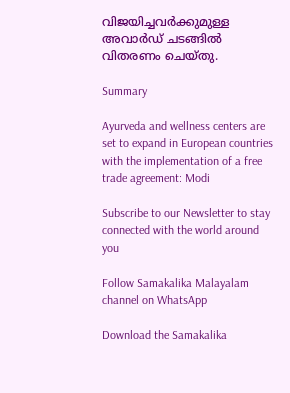വിജയിച്ചവര്‍ക്കുമുള്ള അവാര്‍ഡ് ചടങ്ങില്‍ വിതരണം ചെയ്തു.

Summary

Ayurveda and wellness centers are set to expand in European countries with the implementation of a free trade agreement: Modi

Subscribe to our Newsletter to stay connected with the world around you

Follow Samakalika Malayalam channel on WhatsApp

Download the Samakalika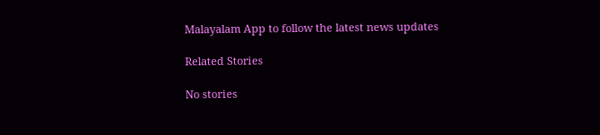Malayalam App to follow the latest news updates

Related Stories

No stories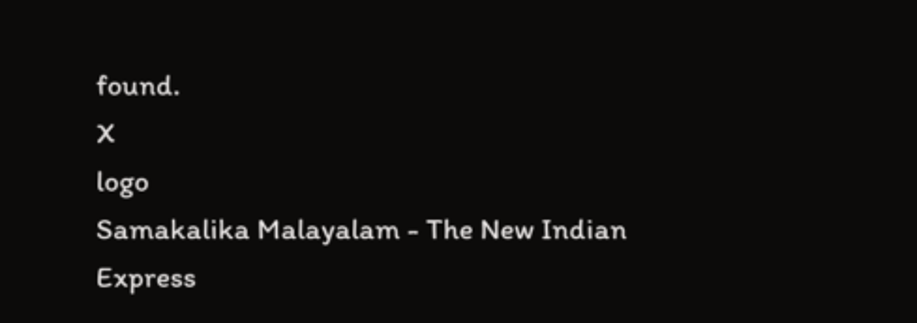found.
X
logo
Samakalika Malayalam - The New Indian Express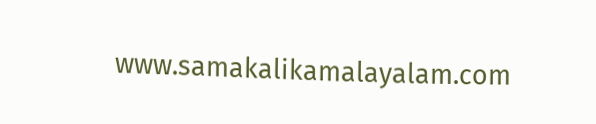www.samakalikamalayalam.com